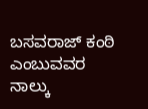ಬಸವರಾಜ್ ಕಂಠಿ ಎಂಬುವವರ ನಾಲ್ಕು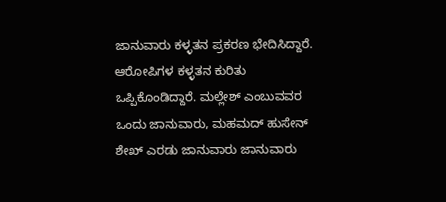ಜಾನುವಾರು ಕಳ್ಳತನ ಪ್ರಕರಣ ಭೇದಿಸಿದ್ದಾರೆ.
ಆರೋಪಿಗಳ ಕಳ್ಳತನ ಕುರಿತು ಒಪ್ಪಿಕೊಂಡಿದ್ದಾರೆ. ಮಲ್ಲೇಶ್ ಎಂಬುವವರ ಒಂದು ಜಾನುವಾರು, ಮಹಮದ್ ಹುಸೇನ್ ಶೇಖ್ ಎರಡು ಜಾನುವಾರು ಜಾನುವಾರು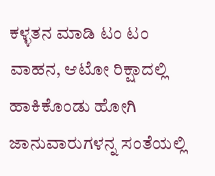ಕಳ್ಳತನ ಮಾಡಿ ಟಂ ಟಂ ವಾಹನ, ಆಟೋ ರಿಕ್ಷಾದಲ್ಲಿ ಹಾಕಿಕೊಂಡು ಹೋಗಿ ಜಾನುವಾರುಗಳನ್ನ ಸಂತೆಯಲ್ಲಿ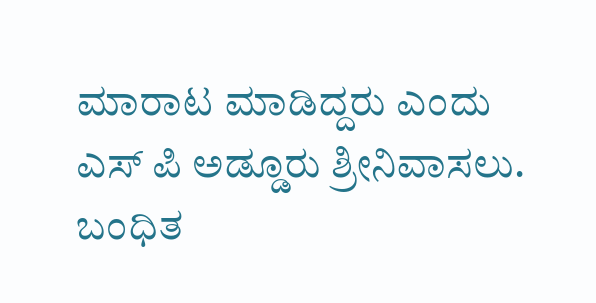ಮಾರಾಟ ಮಾಡಿದ್ದರು ಎಂದು ಎಸ್ ಪಿ ಅಡ್ಡೂರು ಶ್ರೀನಿವಾಸಲು. ಬಂಧಿತ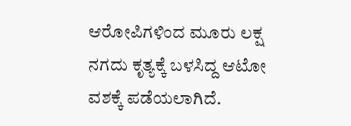ಆರೋಪಿಗಳಿಂದ ಮೂರು ಲಕ್ಷ ನಗದು ಕೃತ್ಯಕ್ಕೆ ಬಳಸಿದ್ದ ಆಟೋ ವಶಕ್ಕೆ ಪಡೆಯಲಾಗಿದೆ.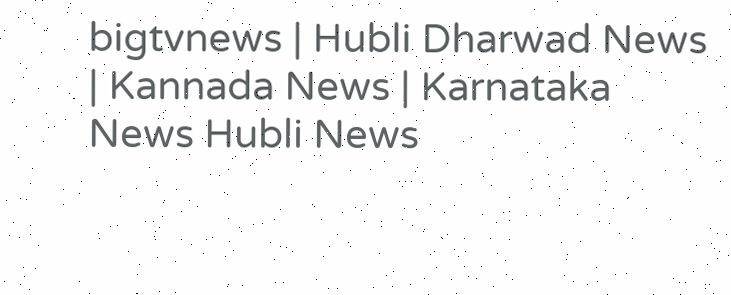bigtvnews | Hubli Dharwad News | Kannada News | Karnataka News Hubli News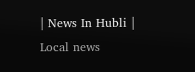| News In Hubli | Local news